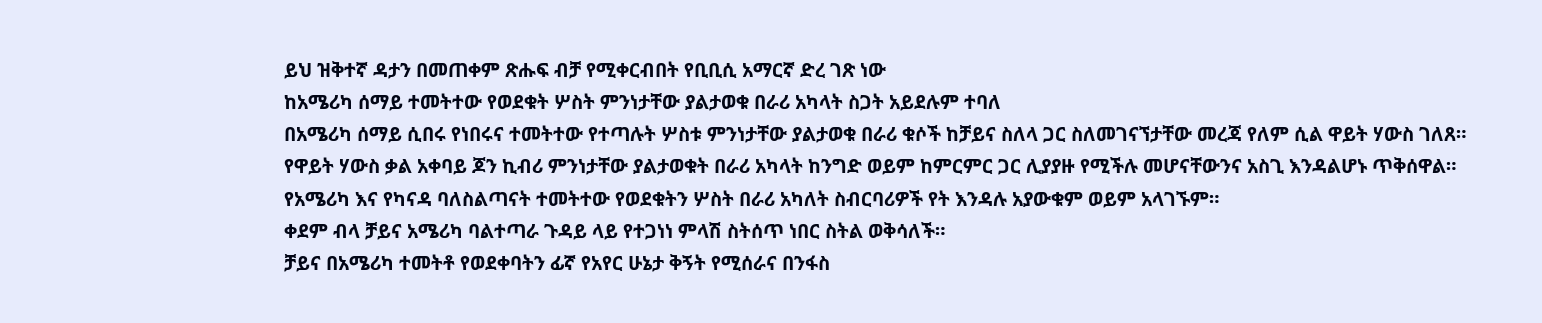ይህ ዝቅተኛ ዳታን በመጠቀም ጽሑፍ ብቻ የሚቀርብበት የቢቢሲ አማርኛ ድረ ገጽ ነው
ከአሜሪካ ሰማይ ተመትተው የወደቁት ሦስት ምንነታቸው ያልታወቁ በራሪ አካላት ስጋት አይደሉም ተባለ
በአሜሪካ ሰማይ ሲበሩ የነበሩና ተመትተው የተጣሉት ሦስቱ ምንነታቸው ያልታወቁ በራሪ ቁሶች ከቻይና ስለላ ጋር ስለመገናኘታቸው መረጃ የለም ሲል ዋይት ሃውስ ገለጸ።
የዋይት ሃውስ ቃል አቀባይ ጆን ኪብሪ ምንነታቸው ያልታወቁት በራሪ አካላት ከንግድ ወይም ከምርምር ጋር ሊያያዙ የሚችሉ መሆናቸውንና አስጊ እንዳልሆኑ ጥቅሰዋል።
የአሜሪካ እና የካናዳ ባለስልጣናት ተመትተው የወደቁትን ሦስት በራሪ አካለት ስብርባሪዎች የት እንዳሉ አያውቁም ወይም አላገኙም።
ቀደም ብላ ቻይና አሜሪካ ባልተጣራ ጉዳይ ላይ የተጋነነ ምላሽ ስትሰጥ ነበር ስትል ወቅሳለች።
ቻይና በአሜሪካ ተመትቶ የወደቀባትን ፊኛ የአየር ሁኔታ ቅኝት የሚሰራና በንፋስ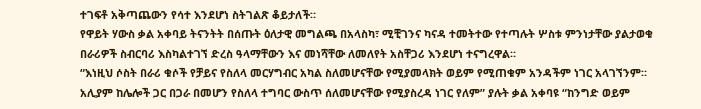ተገፍቶ አቅጣጨውን የሳተ እንደሆነ ስትገልጽ ቆይታለች።
የዋይት ሃውስ ቃል አቀባይ ትናንትት በሰጡት ዕለታዊ መግልጫ በአላስካ፣ ሚቺገንና ካናዳ ተመትተው የተጣሉት ሦስቱ ምንነታቸው ያልታወቁ በራሪዎች ስብርባሪ እስካልተገኘ ድረስ ዓላማቸውን እና መነሻቸው ለመለየት አስቸጋሪ እንደሆነ ተናግረዋል።
“እነዚህ ሶስት በራሪ ቁሶች የቻይና የስለላ መርሃግብር አካል ስለመሆናቸው የሚያመላክት ወይም የሚጠቁም አንዳችም ነገር አላገኘንም። አሊያም ከሌሎች ጋር በጋራ በመሆን የስለላ ተግባር ውስጥ ሰለመሆናቸው የሚያስረዳ ነገር የለም” ያሉት ቃል አቀባዩ “ከንግድ ወይም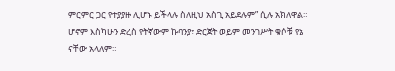ምርምር ጋር የተያያዙ ሊሆኑ ይችላሉ ስለዚህ አስጊ አይደሉም” ሲሉ አክለዋል።
ሆኖም እስካሁን ድረስ የትኛውም ኩባንያ፣ ድርጀት ወይም መንገሥት ቁሶቹ የኔ ናቸው አላለም።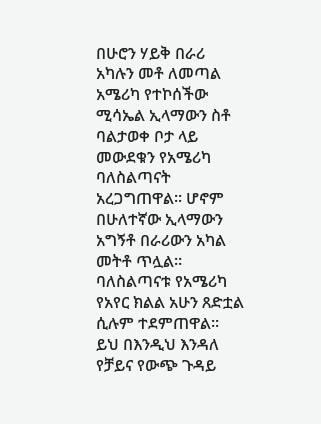በሁሮን ሃይቅ በራሪ አካሉን መቶ ለመጣል አሜሪካ የተኮሰችው ሚሳኤል ኢላማውን ስቶ ባልታወቀ ቦታ ላይ መውደቁን የአሜሪካ ባለስልጣናት አረጋግጠዋል። ሆኖም በሁለተኛው ኢላማውን አግኝቶ በራሪውን አካል መትቶ ጥሏል።
ባለስልጣናቱ የአሜሪካ የአየር ክልል አሁን ጸድቷል ሲሉም ተደምጠዋል።
ይህ በእንዲህ እንዳለ የቻይና የውጭ ጉዳይ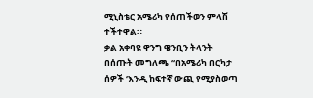ሚኒስቴር አሜሪካ የሰጠችወን ምላሽ ተችተዋል።
ቃል አቀባዩ ዋንግ ዌንቢን ትላንት በሰጡት መግለጫ “በአሜሪካ በርካታ ሰዎች ‘እንዲ ከፍተኛ ውጪ የሚያስወጣ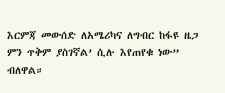እርምጃ መውሰድ ለአሜሪካና ለግብር ከፋዩ ዜጋ ምን ጥቅም ያስገኛል’ ሲሉ እየጠየቁ ነው” ብለዋል።